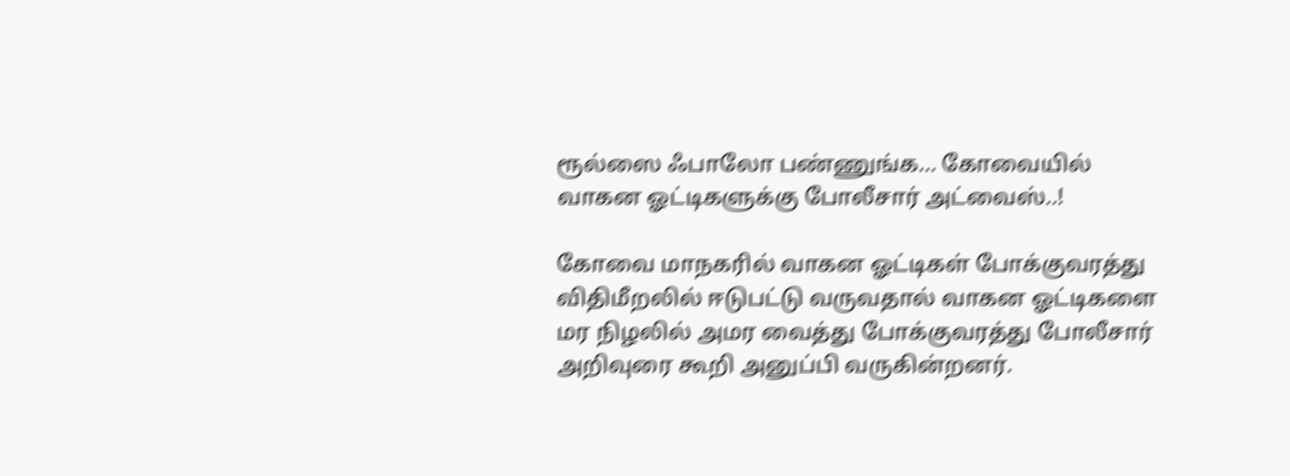ரூல்ஸை ஃபாலோ பண்ணுங்க… கோவையில் வாகன ஓட்டிகளுக்கு போலீசார் அட்வைஸ்..!

கோவை மாநகரில் வாகன ஓட்டிகள் போக்குவரத்து விதிமீறலில் ஈடுபட்டு வருவதால் வாகன ஓட்டிகளை மர நிழலில் அமர வைத்து போக்குவரத்து போலீசார் அறிவுரை கூறி அனுப்பி வருகின்றனர்.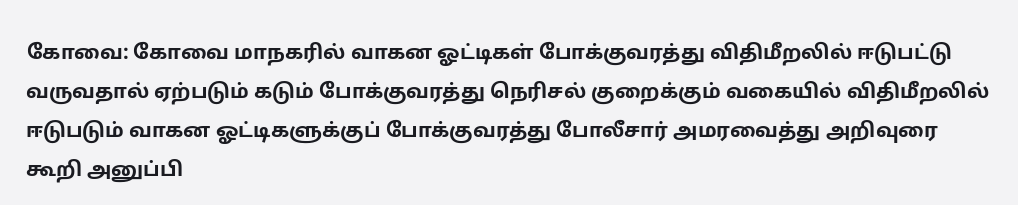கோவை: கோவை மாநகரில் வாகன ஓட்டிகள் போக்குவரத்து விதிமீறலில் ஈடுபட்டு வருவதால் ஏற்படும் கடும் போக்குவரத்து நெரிசல் குறைக்கும் வகையில் விதிமீறலில் ஈடுபடும் வாகன ஓட்டிகளுக்குப் போக்குவரத்து போலீசார் அமரவைத்து அறிவுரை கூறி அனுப்பி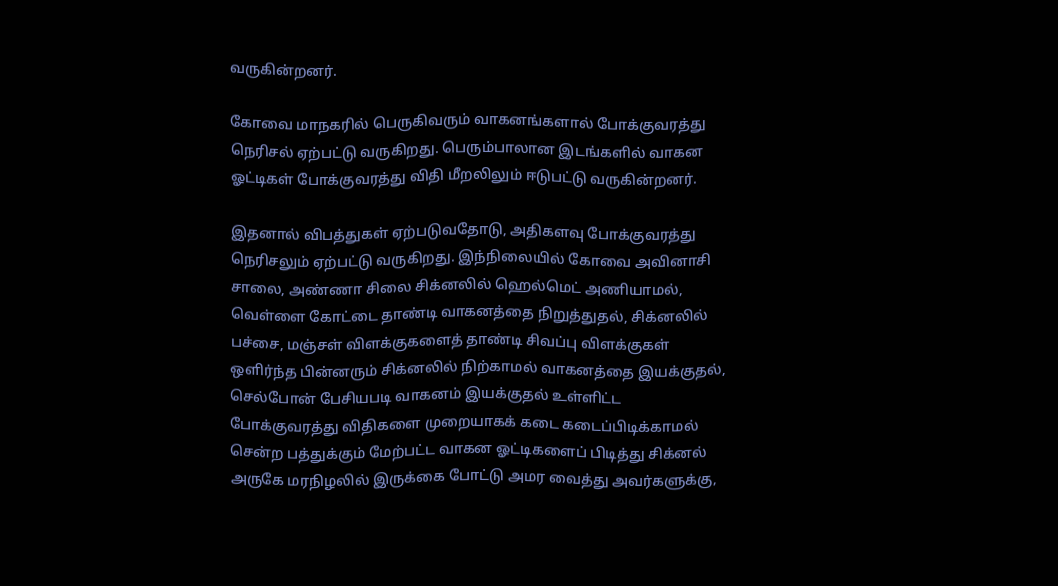வருகின்றனர்.

கோவை மாநகரில் பெருகிவரும் வாகனங்களால் போக்குவரத்து நெரிசல் ஏற்பட்டு வருகிறது. பெரும்பாலான இடங்களில் வாகன ஓட்டிகள் போக்குவரத்து விதி மீறலிலும் ஈடுபட்டு வருகின்றனர்.

இதனால் விபத்துகள் ஏற்படுவதோடு, அதிகளவு போக்குவரத்து நெரிசலும் ஏற்பட்டு வருகிறது. இந்நிலையில் கோவை அவினாசி சாலை, அண்ணா சிலை சிக்னலில் ஹெல்மெட் அணியாமல், வெள்ளை கோட்டை தாண்டி வாகனத்தை நிறுத்துதல், சிக்னலில் பச்சை, மஞ்சள் விளக்குகளைத் தாண்டி சிவப்பு விளக்குகள் ஒளிர்ந்த பின்னரும் சிக்னலில் நிற்காமல் வாகனத்தை இயக்குதல், செல்போன் பேசியபடி வாகனம் இயக்குதல் உள்ளிட்ட போக்குவரத்து விதிகளை முறையாகக் கடை கடைப்பிடிக்காமல் சென்ற பத்துக்கும் மேற்பட்ட வாகன ஓட்டிகளைப் பிடித்து சிக்னல் அருகே மரநிழலில் இருக்கை போட்டு அமர வைத்து அவர்களுக்கு,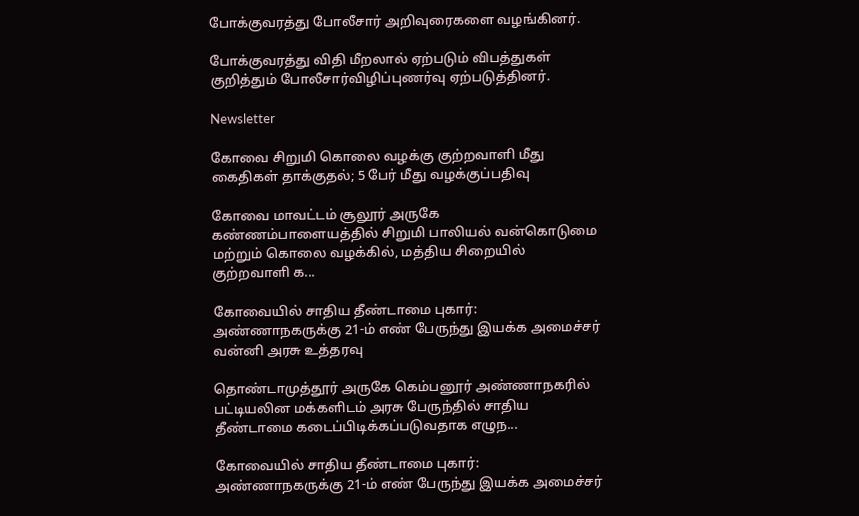போக்குவரத்து போலீசார் அறிவுரைகளை வழங்கினர்.

போக்குவரத்து விதி மீறலால் ஏற்படும் விபத்துகள் குறித்தும் போலீசார்விழிப்புணர்வு ஏற்படுத்தினர்.

Newsletter

கோவை சிறுமி கொலை வழக்கு குற்றவாளி மீது கைதிகள் தாக்குதல்; 5 பேர் மீது வழக்குப்பதிவு

கோவை மாவட்டம் சூலூர் அருகே கண்ணம்பாளையத்தில் சிறுமி பாலியல் வன்கொடுமை மற்றும் கொலை வழக்கில், மத்திய சிறையில் குற்றவாளி க...

கோவையில் சாதிய தீண்டாமை புகார்: அண்ணாநகருக்கு 21-ம் எண் பேருந்து இயக்க அமைச்சர் வன்னி அரசு உத்தரவு

தொண்டாமுத்தூர் அருகே கெம்பனூர் அண்ணாநகரில் பட்டியலின மக்களிடம் அரசு பேருந்தில் சாதிய தீண்டாமை கடைப்பிடிக்கப்படுவதாக எழுந...

கோவையில் சாதிய தீண்டாமை புகார்: அண்ணாநகருக்கு 21-ம் எண் பேருந்து இயக்க அமைச்சர்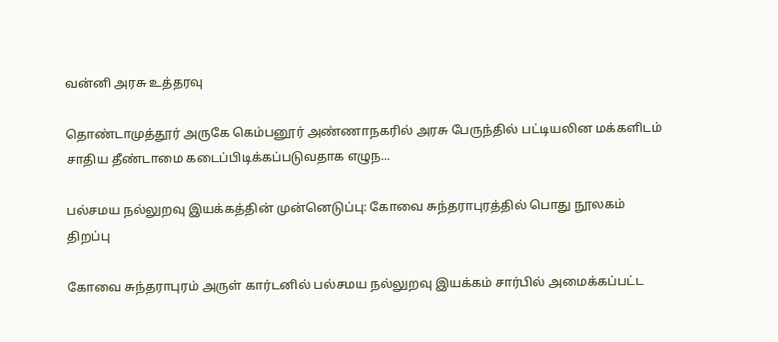வன்னி அரசு உத்தரவு

தொண்டாமுத்தூர் அருகே கெம்பனூர் அண்ணாநகரில் அரசு பேருந்தில் பட்டியலின மக்களிடம் சாதிய தீண்டாமை கடைப்பிடிக்கப்படுவதாக எழுந...

பல்சமய நல்லுறவு இயக்கத்தின் முன்னெடுப்பு: கோவை சுந்தராபுரத்தில் பொது நூலகம் திறப்பு

கோவை சுந்தராபுரம் அருள் கார்டனில் பல்சமய நல்லுறவு இயக்கம் சார்பில் அமைக்கப்பட்ட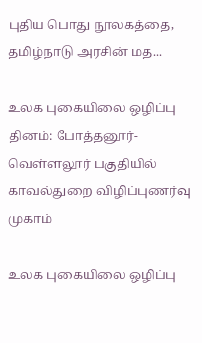புதிய பொது நூலகத்தை, தமிழ்நாடு அரசின் மத...

உலக புகையிலை ஒழிப்பு தினம்: போத்தனூர்-வெள்ளலூர் பகுதியில் காவல்துறை விழிப்புணர்வு முகாம்

உலக புகையிலை ஒழிப்பு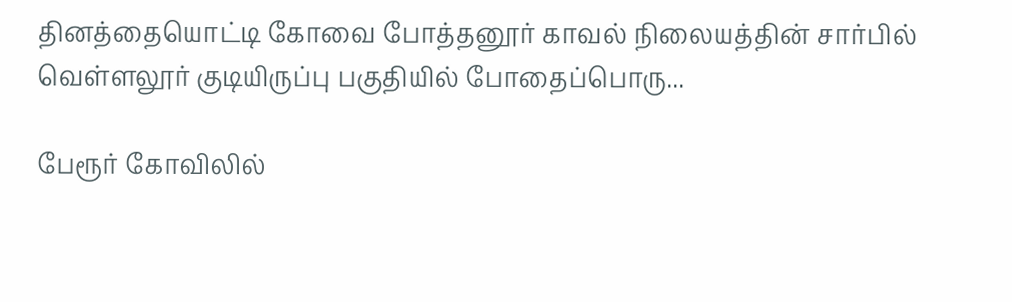தினத்தையொட்டி கோவை போத்தனூர் காவல் நிலையத்தின் சார்பில் வெள்ளலூர் குடியிருப்பு பகுதியில் போதைப்பொரு...

பேரூர் கோவிலில்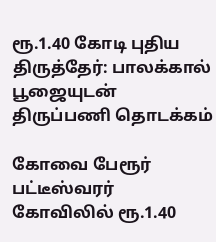ரூ.1.40 கோடி புதிய திருத்தேர்: பாலக்கால் பூஜையுடன் திருப்பணி தொடக்கம்

கோவை பேரூர் பட்டீஸ்வரர் கோவிலில் ரூ.1.40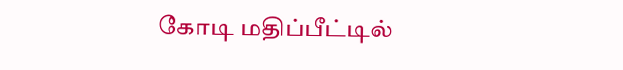கோடி மதிப்பீட்டில்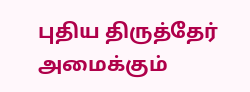புதிய திருத்தேர் அமைக்கும்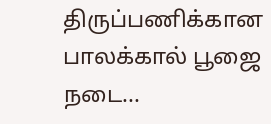திருப்பணிக்கான பாலக்கால் பூஜை நடை...